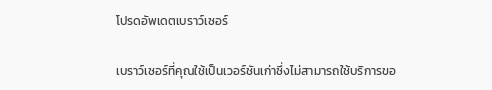โปรดอัพเดตเบราว์เซอร์

เบราว์เซอร์ที่คุณใช้เป็นเวอร์ชันเก่าซึ่งไม่สามารถใช้บริการขอ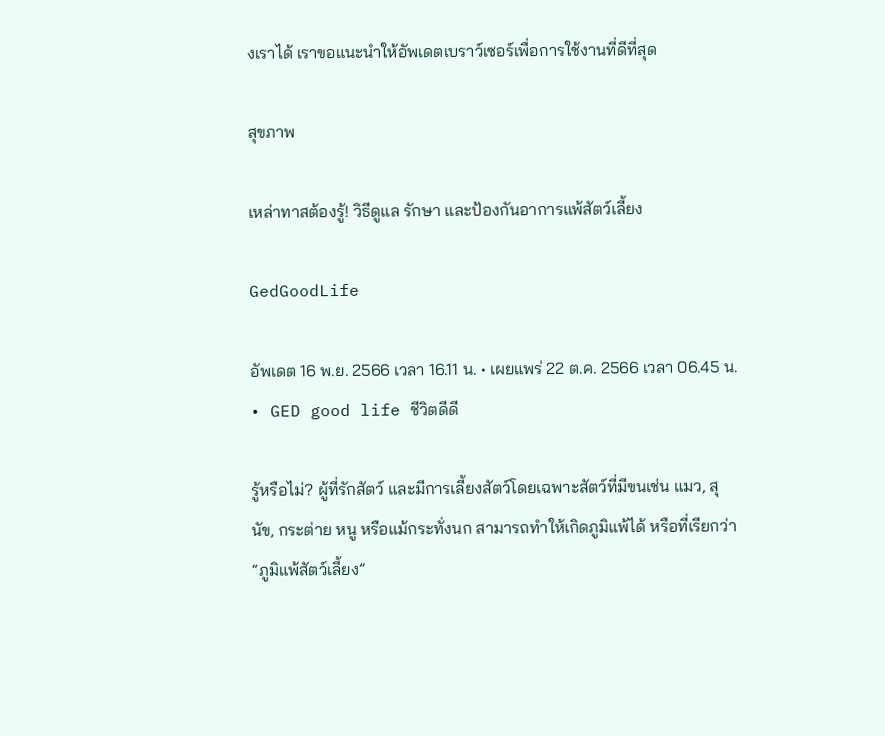งเราได้ เราขอแนะนำให้อัพเดตเบราว์เซอร์เพื่อการใช้งานที่ดีที่สุด

สุขภาพ

เหล่าทาสต้องรู้! วิธีดูแล รักษา และป้องกันอาการแพ้สัตว์เลี้ยง

GedGoodLife

อัพเดต 16 พ.ย. 2566 เวลา 16.11 น. • เผยแพร่ 22 ต.ค. 2566 เวลา 06.45 น. • GED good life ชีวิตดีดี

รู้หรือไม่? ผู้ที่รักสัตว์ และมีการเลี้ยงสัตว์โดยเฉพาะสัตว์ที่มีขนเช่น แมว, สุนัข, กระต่าย หนู หรือแม้กระทั่งนก สามารถทำให้เกิดภูมิแพ้ได้ หรือที่เรียกว่า “ภูมิแพ้สัตว์เลี้ยง”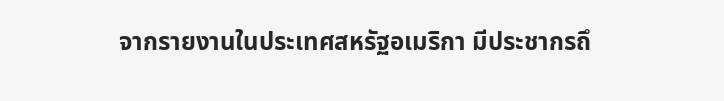จากรายงานในประเทศสหรัฐอเมริกา มีประชากรถึ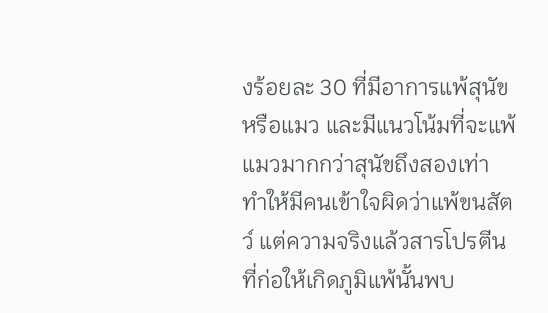งร้อยละ 30 ที่มีอาการแพ้สุนัขหรือแมว และมีแนวโน้มที่จะแพ้แมวมากกว่าสุนัขถึงสองเท่า ทำให้มีคนเข้าใจผิดว่าแพ้ขนสัตว์ แต่ความจริงแล้วสารโปรตีนที่ก่อให้เกิดภูมิแพ้นั้นพบ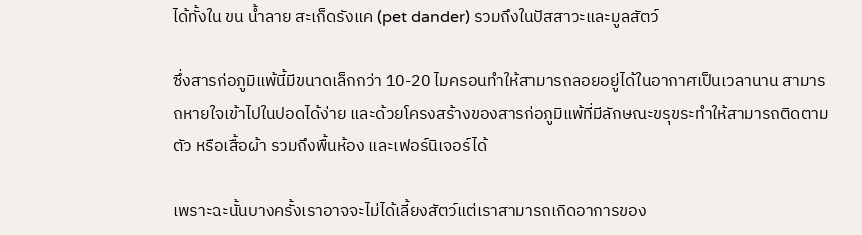ได้ทั้งใน ขน น้ำลาย สะเก็ดรังแค (pet dander) รวมถึงในปัสสาวะและมูลสัตว์

ซึ่งสารก่อภูมิแพ้นี้มีขนาดเล็กกว่า 10-20 ไมครอนทำให้สามารถลอยอยู่ได้ในอากาศเป็นเวลานาน สามารถหายใจเข้าไปในปอดได้ง่าย และด้วยโครงสร้างของสารก่อภูมิแพ้ที่มีลักษณะขรุขระทำให้สามารถติดตามตัว หรือเสื้อผ้า รวมถึงพื้นห้อง และเฟอร์นิเจอร์ได้

เพราะฉะนั้นบางครั้งเราอาจจะไม่ได้เลี้ยงสัตว์แต่เราสามารถเกิดอาการของ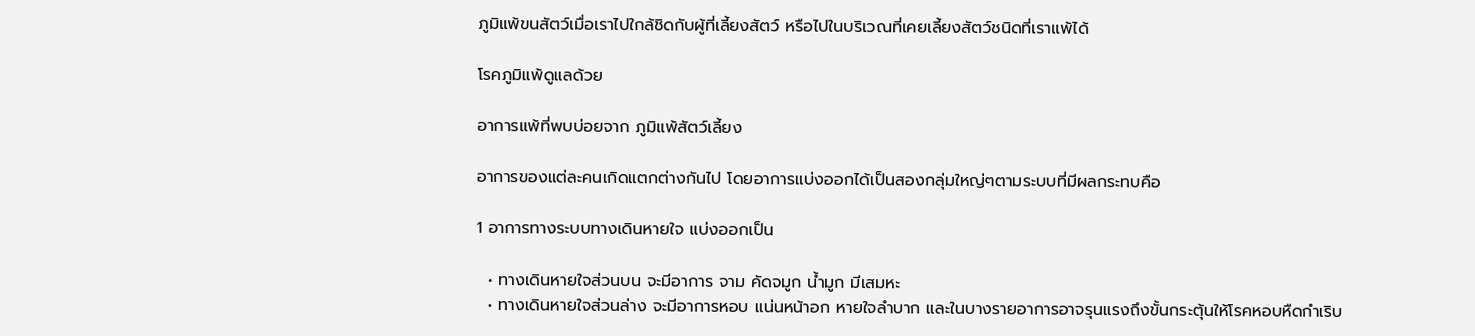ภูมิแพ้ขนสัตว์เมื่อเราไปใกล้ชิดกับผู้ที่เลี้ยงสัตว์ หรือไปในบริเวณที่เคยเลี้ยงสัตว์ชนิดที่เราแพ้ได้

โรคภูมิแพ้ดูแลด้วย

อาการแพ้ที่พบบ่อยจาก ภูมิแพ้สัตว์เลี้ยง

อาการของแต่ละคนเกิดแตกต่างกันไป โดยอาการแบ่งออกได้เป็นสองกลุ่มใหญ่ๆตามระบบที่มีผลกระทบคือ

1 อาการทางระบบทางเดินหายใจ แบ่งออกเป็น

  • ทางเดินหายใจส่วนบน จะมีอาการ จาม คัดจมูก น้ำมูก มีเสมหะ
  • ทางเดินหายใจส่วนล่าง จะมีอาการหอบ แน่นหน้าอก หายใจลำบาก และในบางรายอาการอาจรุนแรงถึงขั้นกระตุ้นให้โรคหอบหืดกำเริบ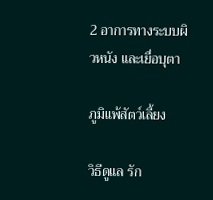2 อาการทางระบบผิวหนัง และเยื่อบุตา

ภูมิแพ้สัตว์เลี้ยง

วิธีดูแล รัก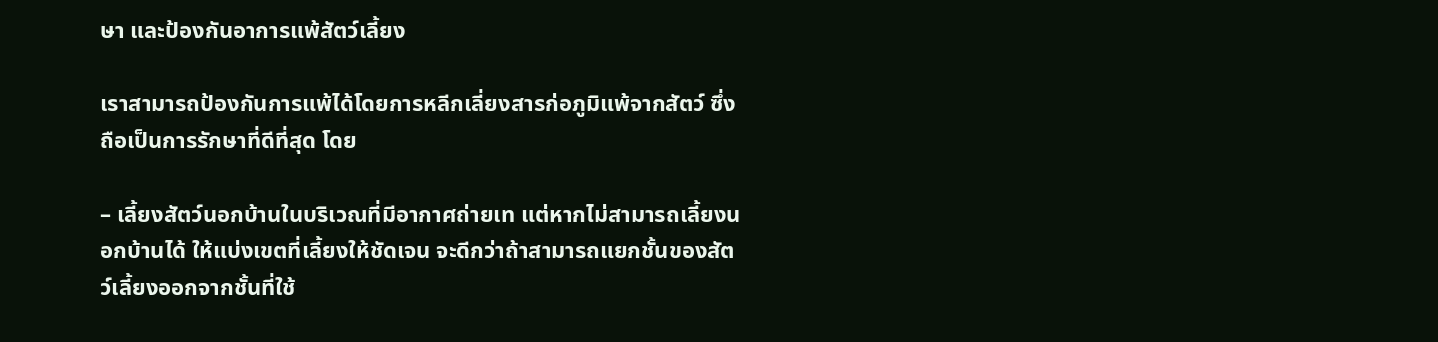ษา และป้องกันอาการแพ้สัตว์เลี้ยง

เราสามารถป้องกันการแพ้ได้โดยการหลีกเลี่ยงสารก่อภูมิแพ้จากสัตว์ ซึ่งถือเป็นการรักษาที่ดีที่สุด โดย

– เลี้ยงสัตว์นอกบ้านในบริเวณที่มีอากาศถ่ายเท แต่หากไม่สามารถเลี้ยงนอกบ้านได้ ให้แบ่งเขตที่เลี้ยงให้ชัดเจน จะดีกว่าถ้าสามารถแยกชั้นของสัตว์เลี้ยงออกจากชั้นที่ใช้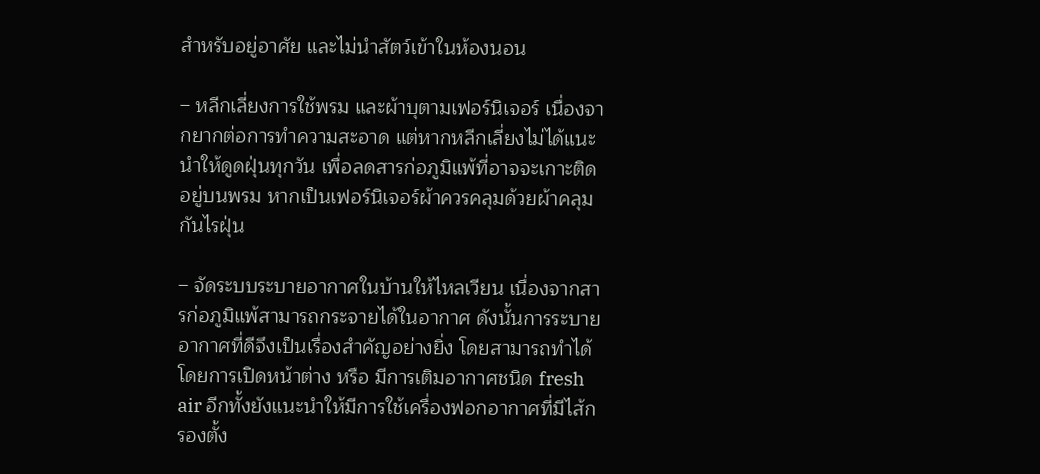สำหรับอยู่อาศัย และไม่นำสัตว์เข้าในห้องนอน

– หลีกเลี่ยงการใช้พรม และผ้าบุตามเฟอร์นิเจอร์ เนื่องจากยากต่อการทำความสะอาด แต่หากหลีกเลี่ยงไม่ได้แนะนำให้ดูดฝุ่นทุกวัน เพื่อลดสารก่อภูมิแพ้ที่อาจจะเกาะติดอยู่บนพรม หากเป็นเฟอร์นิเจอร์ผ้าควรคลุมด้วยผ้าคลุมกันไรฝุ่น

– จัดระบบระบายอากาศในบ้านให้ไหลเวียน เนื่องจากสารก่อภูมิแพ้สามารถกระจายได้ในอากาศ ดังนั้นการระบายอากาศที่ดีจึงเป็นเรื่องสำคัญอย่างยิ่ง โดยสามารถทำได้โดยการเปิดหน้าต่าง หรือ มีการเติมอากาศชนิด fresh air อีกทั้งยังแนะนำให้มีการใช้เครื่องฟอกอากาศที่มีไส้กรองตั้ง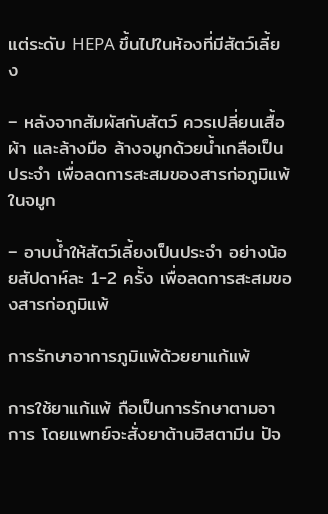แต่ระดับ HEPA ขึ้นไปในห้องที่มีสัตว์เลี้ยง

– หลังจากสัมผัสกับสัตว์ ควรเปลี่ยนเสื้อผ้า และล้างมือ ล้างจมูกด้วยน้ำเกลือเป็นประจำ เพื่อลดการสะสมของสารก่อภูมิแพ้ในจมูก

– อาบน้ำให้สัตว์เลี้ยงเป็นประจำ อย่างน้อยสัปดาห์ละ 1-2 ครั้ง เพื่อลดการสะสมของสารก่อภูมิแพ้

การรักษาอาการภูมิแพ้ด้วยยาแก้แพ้

การใช้ยาแก้แพ้ ถือเป็นการรักษาตามอาการ โดยแพทย์จะสั่งยาต้านฮิสตามีน ปัจ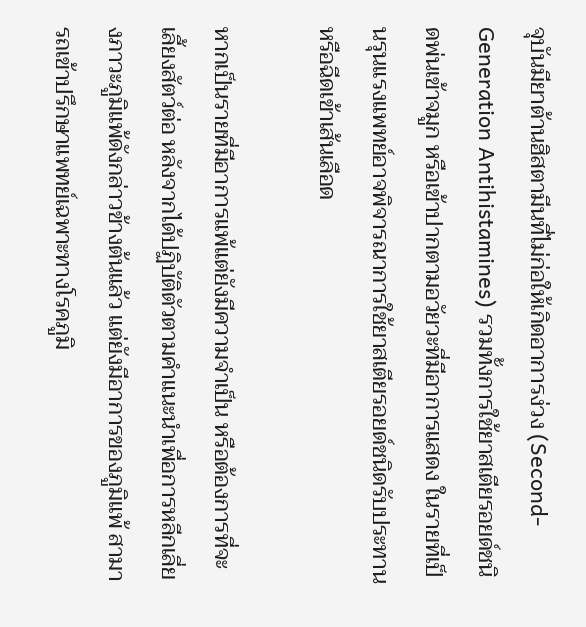จุบันมียาต้านฮิสตามีนที่ไม่ก่อให้เกิดอาการง่วง (Second-Generation Antihistamines) รวมทั้งการใช้ยาสเตียรอยด์ชนิดพ่นเข้าจมูก หรือเข้าปากตามอวัยวะที่มีอาการแสดง ในรายที่เป็นรุนแรงแพทย์อาจพิจารณาการใช้ยาสเตียรอยด์ชนิดรับประทาน หรือฉีดเข้าเส้นเลือด

หากเป็นรายที่มีอาการแพ้แต่ยังมีความจำเป็น หรือต้องการที่จะเลี้ยงสัตว์ต่อ หลังจากได้ปฏิบัติตัวตามคำแนะนำเพื่อการหลีกเลี่ยงภาวะภูมิแพ้ดังกล่าวข้างต้นแล้ว แต่ยังมีอาการของภูมิแพ้ สามารถเข้าปรึกษาแพทย์เฉพาะทางโรคภูมิ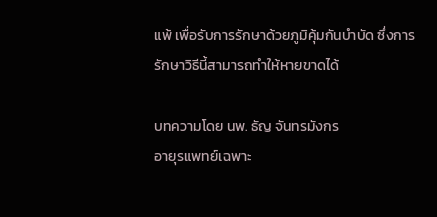แพ้ เพื่อรับการรักษาด้วยภูมิคุ้มกันบำบัด ซึ่งการรักษาวิธีนี้สามารถทำให้หายขาดได้

บทความโดย นพ. ธัญ จันทรมังกร
อายุรแพทย์เฉพาะ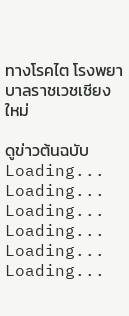ทางโรคไต โรงพยาบาลราชเวชเชียงใหม่

ดูข่าวต้นฉบับ
Loading...
Loading...
Loading...
Loading...
Loading...
Loading...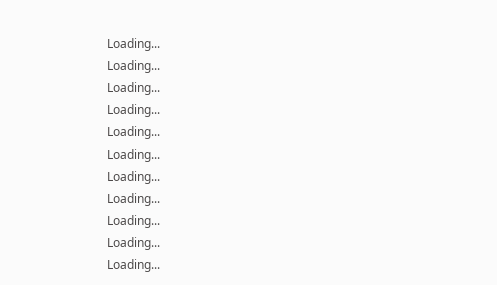Loading...
Loading...
Loading...
Loading...
Loading...
Loading...
Loading...
Loading...
Loading...
Loading...
Loading...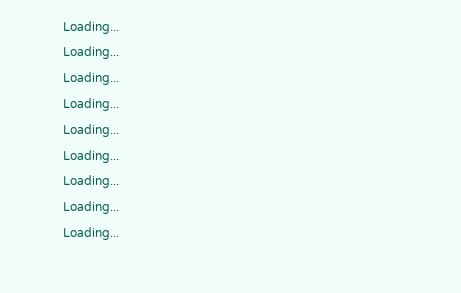Loading...
Loading...
Loading...
Loading...
Loading...
Loading...
Loading...
Loading...
Loading...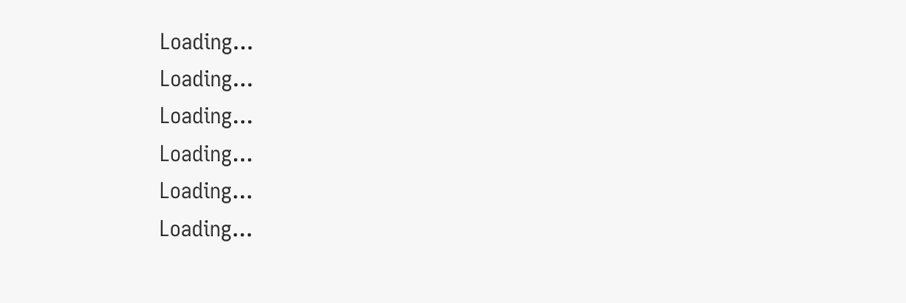Loading...
Loading...
Loading...
Loading...
Loading...
Loading...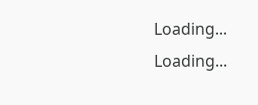Loading...
Loading...